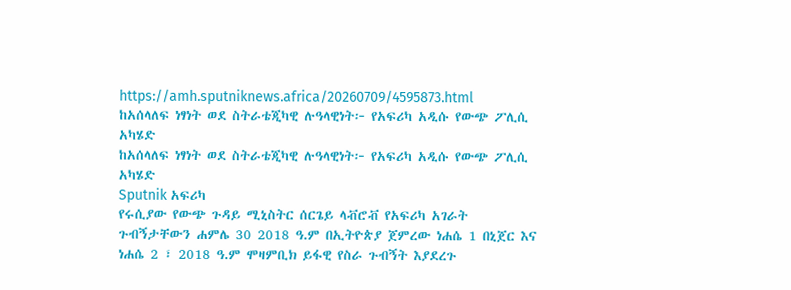https://amh.sputniknews.africa/20260709/4595873.html
ከአሰላለፍ ነፃነት ወደ ስትራቴጂካዊ ሉዓላዊነት፦ የአፍሪካ አዲሱ የውጭ ፖሊሲ አካሄድ
ከአሰላለፍ ነፃነት ወደ ስትራቴጂካዊ ሉዓላዊነት፦ የአፍሪካ አዲሱ የውጭ ፖሊሲ አካሄድ
Sputnik አፍሪካ
የሩሲያው የውጭ ጉዳይ ሚኒስትር ሰርጌይ ላቭሮቭ የአፍሪካ አገራት ጉብኝታቸውን ሐምሌ 30 2018 ዓ.ም በኢትዮጵያ ጀምረው ነሐሴ 1 በኒጀር እና ነሐሴ 2 ፣ 2018 ዓ.ም ሞዛምቢክ ይፋዊ የስራ ጉብኝት እያደረጉ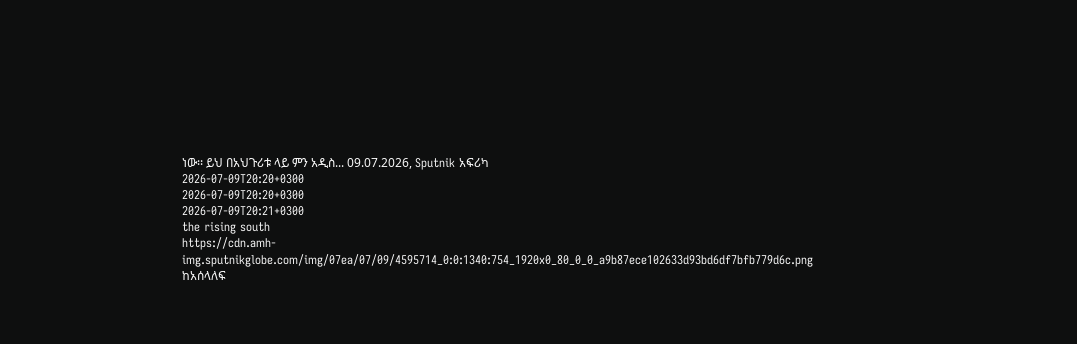ነው፡፡ ይህ በአህጉሪቱ ላይ ምን አዲስ... 09.07.2026, Sputnik አፍሪካ
2026-07-09T20:20+0300
2026-07-09T20:20+0300
2026-07-09T20:21+0300
the rising south
https://cdn.amh-img.sputnikglobe.com/img/07ea/07/09/4595714_0:0:1340:754_1920x0_80_0_0_a9b87ece102633d93bd6df7bfb779d6c.png
ከአሰላለፍ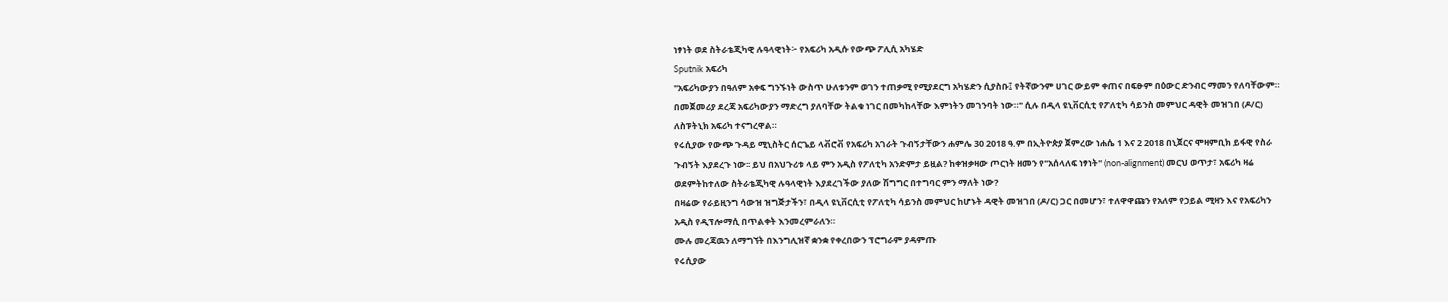ነፃነት ወደ ስትራቴጂካዊ ሉዓላዊነት፦ የአፍሪካ አዲሱ የውጭ ፖሊሲ አካሄድ
Sputnik አፍሪካ
"አፍሪካውያን በዓለም አቀፍ ግንኙነት ውስጥ ሁለቱንም ወገን ተጠቃሚ የሚያደርግ አካሄድን ሲያስቡ፤ የትኛውንም ሀገር ውይም ቀጠና በፍፁም በዕውር ድንብር ማመን የለባቸውም። በመጀመሪያ ደረጃ አፍሪካውያን ማድረግ ያለባቸው ትልቁ ነገር በመካከላቸው እምነትን መገንባት ነው።" ሲሉ በዲላ ዩኒቨርሲቲ የፖለቲካ ሳይንስ መምህር ዳዊት መዝገበ (ዶ/ር) ለስፑትኒክ አፍሪካ ተናግረዋል።
የሩሲያው የውጭ ጉዳይ ሚኒስትር ሰርጌይ ላቭሮቭ የአፍሪካ አገራት ጉብኝታቸውን ሐምሌ 30 2018 ዓ.ም በኢትዮጵያ ጀምረው ነሐሴ 1 እና 2 2018 በኒጀርና ሞዛምቢክ ይፋዊ የስራ ጉብኝት እያደረጉ ነው፡፡ ይህ በአህጉሪቱ ላይ ምን አዲስ የፖለቲካ አንድምታ ይዟል? ከቀዝቃዛው ጦርነት ዘመን የ"አሰላለፍ ነፃነት" (non-alignment) መርህ ወጥታ፣ አፍሪካ ዛሬ ወደምትከተለው ስትራቴጂካዊ ሉዓላዊነት እያደረገችው ያለው ሽግግር በተግባር ምን ማለት ነው?
በዛሬው የራይዚንግ ሳውዝ ዝግጅታችን፣ በዲላ ዩኒቨርሲቲ የፖለቲካ ሳይንስ መምህር ከሆኑት ዳዊት መዝገበ (ዶ/ር) ጋር በመሆን፣ ተለዋዋጩን የአለም የኃይል ሚዛን እና የአፍሪካን አዲስ የዲፕሎማሲ በጥልቀት እንመረምራለን።
ሙሉ መረጃዉን ለማግኘት በእንግሊዝኛ ቋንቋ የቀረበውን ፕሮግራም ያዳምጡ
የሩሲያው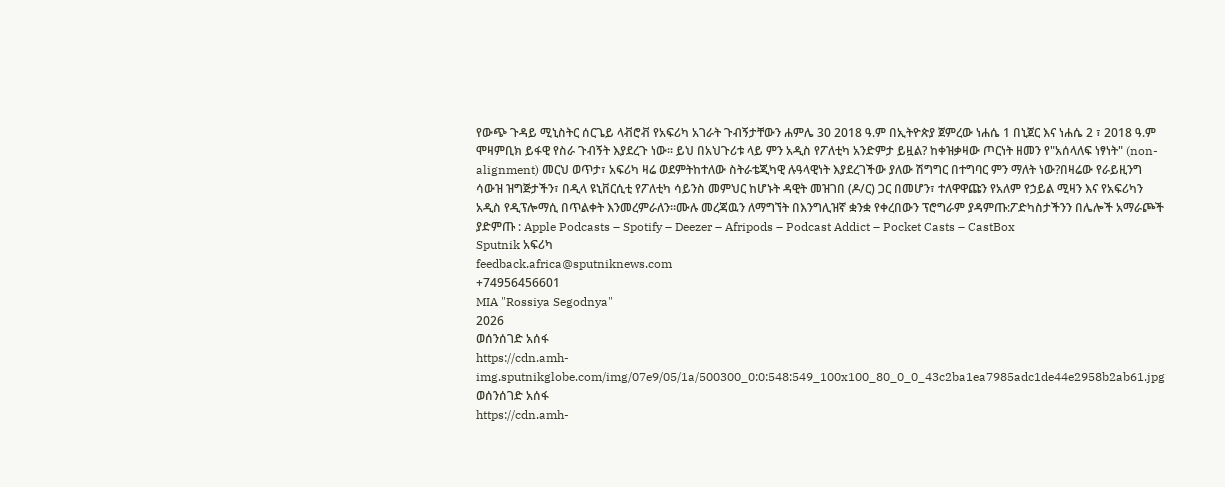የውጭ ጉዳይ ሚኒስትር ሰርጌይ ላቭሮቭ የአፍሪካ አገራት ጉብኝታቸውን ሐምሌ 30 2018 ዓ.ም በኢትዮጵያ ጀምረው ነሐሴ 1 በኒጀር እና ነሐሴ 2 ፣ 2018 ዓ.ም ሞዛምቢክ ይፋዊ የስራ ጉብኝት እያደረጉ ነው፡፡ ይህ በአህጉሪቱ ላይ ምን አዲስ የፖለቲካ አንድምታ ይዟል? ከቀዝቃዛው ጦርነት ዘመን የ"አሰላለፍ ነፃነት" (non-alignment) መርህ ወጥታ፣ አፍሪካ ዛሬ ወደምትከተለው ስትራቴጂካዊ ሉዓላዊነት እያደረገችው ያለው ሽግግር በተግባር ምን ማለት ነው?በዛሬው የራይዚንግ ሳውዝ ዝግጅታችን፣ በዲላ ዩኒቨርሲቲ የፖለቲካ ሳይንስ መምህር ከሆኑት ዳዊት መዝገበ (ዶ/ር) ጋር በመሆን፣ ተለዋዋጩን የአለም የኃይል ሚዛን እና የአፍሪካን አዲስ የዲፕሎማሲ በጥልቀት እንመረምራለን።ሙሉ መረጃዉን ለማግኘት በእንግሊዝኛ ቋንቋ የቀረበውን ፕሮግራም ያዳምጡ:ፖድካስታችንን በሌሎች አማራጮች ያድምጡ : Apple Podcasts – Spotify – Deezer – Afripods – Podcast Addict – Pocket Casts – CastBox
Sputnik አፍሪካ
feedback.africa@sputniknews.com
+74956456601
MIA "Rossiya Segodnya"
2026
ወሰንሰገድ አሰፋ
https://cdn.amh-img.sputnikglobe.com/img/07e9/05/1a/500300_0:0:548:549_100x100_80_0_0_43c2ba1ea7985adc1de44e2958b2ab61.jpg
ወሰንሰገድ አሰፋ
https://cdn.amh-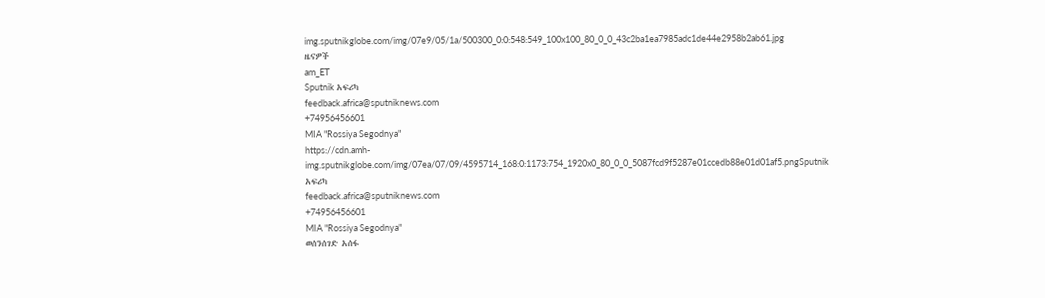img.sputnikglobe.com/img/07e9/05/1a/500300_0:0:548:549_100x100_80_0_0_43c2ba1ea7985adc1de44e2958b2ab61.jpg
ዜናዎች
am_ET
Sputnik አፍሪካ
feedback.africa@sputniknews.com
+74956456601
MIA "Rossiya Segodnya"
https://cdn.amh-img.sputnikglobe.com/img/07ea/07/09/4595714_168:0:1173:754_1920x0_80_0_0_5087fcd9f5287e01ccedb88e01d01af5.pngSputnik አፍሪካ
feedback.africa@sputniknews.com
+74956456601
MIA "Rossiya Segodnya"
ወሰንሰገድ አሰፋ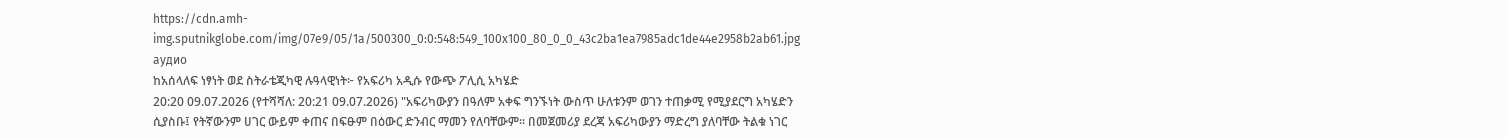https://cdn.amh-img.sputnikglobe.com/img/07e9/05/1a/500300_0:0:548:549_100x100_80_0_0_43c2ba1ea7985adc1de44e2958b2ab61.jpg
аудио
ከአሰላለፍ ነፃነት ወደ ስትራቴጂካዊ ሉዓላዊነት፦ የአፍሪካ አዲሱ የውጭ ፖሊሲ አካሄድ
20:20 09.07.2026 (የተሻሻለ: 20:21 09.07.2026) "አፍሪካውያን በዓለም አቀፍ ግንኙነት ውስጥ ሁለቱንም ወገን ተጠቃሚ የሚያደርግ አካሄድን ሲያስቡ፤ የትኛውንም ሀገር ውይም ቀጠና በፍፁም በዕውር ድንብር ማመን የለባቸውም። በመጀመሪያ ደረጃ አፍሪካውያን ማድረግ ያለባቸው ትልቁ ነገር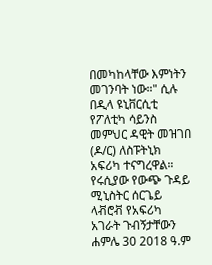በመካከላቸው እምነትን መገንባት ነው።" ሲሉ በዲላ ዩኒቨርሲቲ የፖለቲካ ሳይንስ መምህር ዳዊት መዝገበ (ዶ/ር) ለስፑትኒክ አፍሪካ ተናግረዋል።
የሩሲያው የውጭ ጉዳይ ሚኒስትር ሰርጌይ ላቭሮቭ የአፍሪካ አገራት ጉብኝታቸውን ሐምሌ 30 2018 ዓ.ም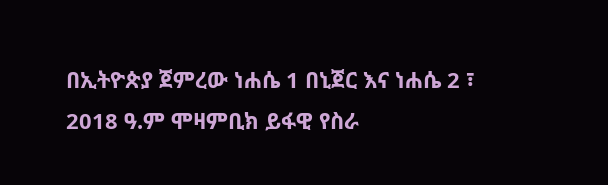በኢትዮጵያ ጀምረው ነሐሴ 1 በኒጀር እና ነሐሴ 2 ፣ 2018 ዓ.ም ሞዛምቢክ ይፋዊ የስራ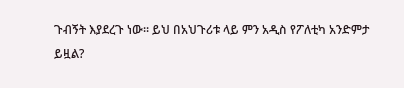ጉብኝት እያደረጉ ነው፡፡ ይህ በአህጉሪቱ ላይ ምን አዲስ የፖለቲካ አንድምታ ይዟል?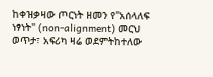ከቀዝቃዛው ጦርነት ዘመን የ"አሰላለፍ ነፃነት" (non-alignment) መርህ ወጥታ፣ አፍሪካ ዛሬ ወደምትከተለው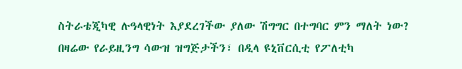ስትራቴጂካዊ ሉዓላዊነት እያደረገችው ያለው ሽግግር በተግባር ምን ማለት ነው?
በዛሬው የራይዚንግ ሳውዝ ዝግጅታችን፣ በዲላ ዩኒቨርሲቲ የፖለቲካ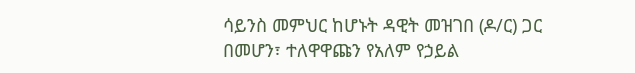ሳይንስ መምህር ከሆኑት ዳዊት መዝገበ (ዶ/ር) ጋር በመሆን፣ ተለዋዋጩን የአለም የኃይል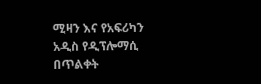ሚዛን እና የአፍሪካን አዲስ የዲፕሎማሲ በጥልቀት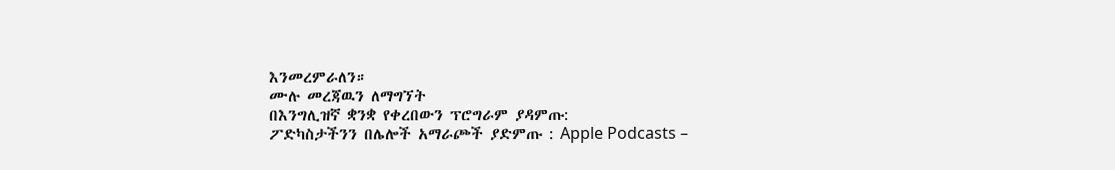እንመረምራለን።
ሙሉ መረጃዉን ለማግኘት
በእንግሊዝኛ ቋንቋ የቀረበውን ፕሮግራም ያዳምጡ:
ፖድካስታችንን በሌሎች አማራጮች ያድምጡ : Apple Podcasts –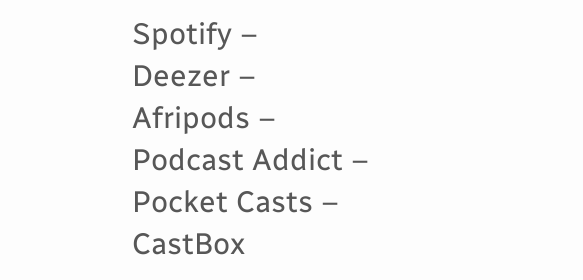Spotify –
Deezer –
Afripods –
Podcast Addict –
Pocket Casts –
CastBox